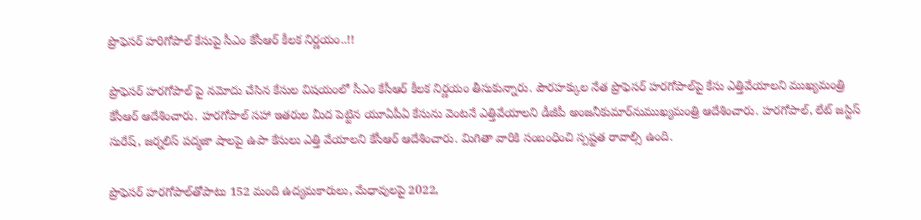ప్రొఫెసర్ హరిగోపాల్ కేసుపై సీఎం కేసీఆర్ కీలక నిర్ణయం..!!

ప్రొఫెసర్ హరగోపాల్ పై నమోదు చేసిన కేసుల విషయంలో సీఎం కేసీఆర్ కీలక నిర్ణయం తీసుకున్నారు. పౌరహక్కుల నేత ప్రొఫెసర్ హరగోపాల్‌‌పై కేసు ఎత్తివేయాలని ముఖ్యమంత్రి కేసీఆర్ ఆదేశించారు. హరగోపాల్ సహా ఇతరుల మీద పెట్టిన యూఏపీఏ కేసును వెంటనే ఎత్తివేయాలని డీజీపీ అంజనీకుమార్‌నుముఖ్యమంత్రి ఆదేశించారు. హరగోపాల్, లేట్ జస్టిస్ సురేష్, జర్నలిస్ పద్మజా షాలపై ఉపా కేసులు ఎత్తి వేయాలని కేసీఆర్ ఆదేశించారు. మిగితా వారికి సంబంధించి స్పష్టత రావాల్సి ఉంది.

ప్రొఫెసర్‌ హరగోపాల్‌తోపాటు 152 మంది ఉద్యమకారులు, మేధావులపై 2022,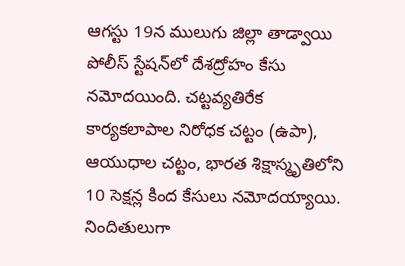ఆగస్టు 19న ములుగు జిల్లా తాడ్వాయి పోలీస్‌ స్టేషన్‌లో దేశద్రోహం కేసు నమోదయింది. చట్టవ్యతిరేక కార్యకలాపాల నిరోధక చట్టం (ఉపా), ఆయుధాల చట్టం, భారత శిక్షాస్మృతిలోని 10 సెక్షన్ల కింద కేసులు నమోదయ్యాయి. నిందితులుగా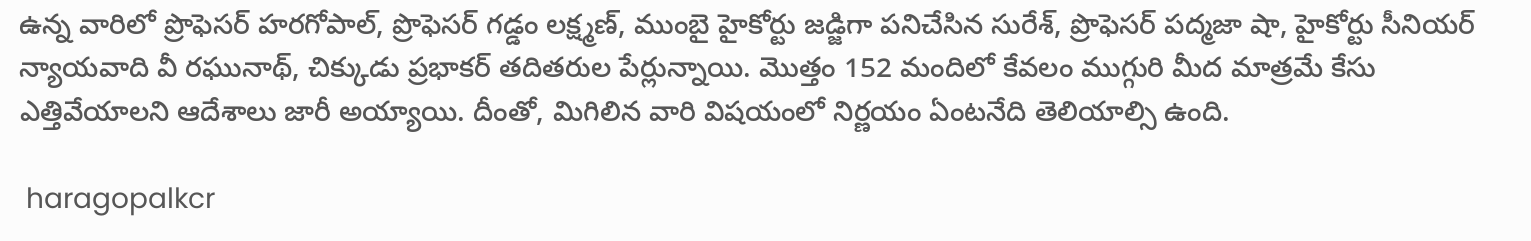ఉన్న వారిలో ప్రొఫెసర్‌ హరగోపాల్‌, ప్రొఫెసర్‌ గడ్డం లక్ష్మణ్‌, ముంబై హైకోర్టు జడ్జిగా పనిచేసిన సురేశ్‌, ప్రొఫెసర్‌ పద్మజా షా, హైకోర్టు సీనియర్‌ న్యాయవాది వీ రఘునాథ్‌, చిక్కుడు ప్రభాకర్‌ తదితరుల పేర్లున్నాయి. మొత్తం 152 మందిలో కేవలం ముగ్గురి మీద మాత్రమే కేసు ఎత్తివేయాలని ఆదేశాలు జారీ అయ్యాయి. దీంతో, మిగిలిన వారి విషయంలో నిర్ణయం ఏంటనేది తెలియాల్సి ఉంది.

 haragopalkcr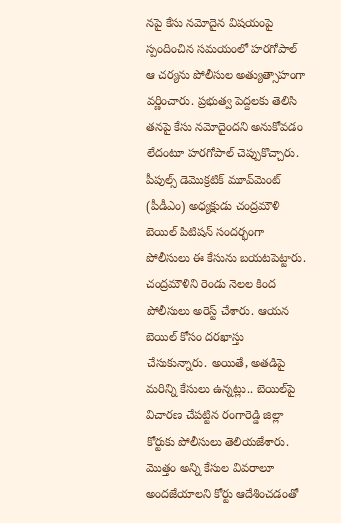నపై కేసు నమోదైన విషయంపై స్పందించిన సమయంలో హరగోపాల్‌ ఆ చర్యను పోలీసుల అత్యుత్సాహంగా వర్ణించారు. ప్రభుత్వ పెద్దలకు తెలిసి తనపై కేసు నమోదైందని అనుకోవడం లేదంటూ హరగోపాల్‌ చెప్పుకొచ్చారు. పీపుల్స్‌ డెమొక్రటిక్‌ మూవ్‌మెంట్‌ (పీడీఎం) అధ్యక్షుడు చంద్రమౌళి బెయిల్ పిటిషన్ సందర్భంగా పోలీసులు ఈ కేసును బయటపెట్టారు. చంద్రమౌళిని రెండు నెలల కింద పోలీసులు అరెస్ట్‌ చేశారు. ఆయన బెయిల్‌ కోసం దరఖాస్తు చేసుకున్నారు. అయితే, అతడిపై మరిన్ని కేసులు ఉన్నట్లు.. బెయిల్‌పై విచారణ చేపట్టిన రంగారెడ్డి జిల్లా కోర్టుకు పోలీసులు తెలియజేశారు. మొత్తం అన్ని కేసుల వివరాలూ అందజేయాలని కోర్టు ఆదేశించడంతో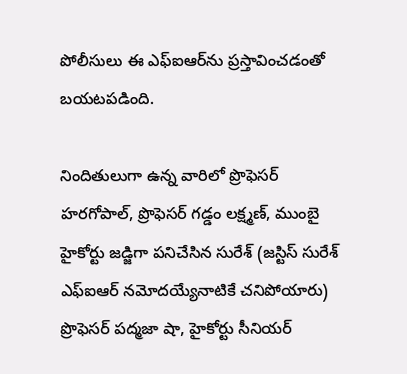పోలీసులు ఈ ఎఫ్‌ఐఆర్‌ను ప్రస్తావించడంతో బయటపడింది.

నిందితులుగా ఉన్న వారిలో ప్రొఫెసర్‌ హరగోపాల్‌, ప్రొఫెసర్‌ గడ్డం లక్ష్మణ్‌, ముంబై హైకోర్టు జడ్జిగా పనిచేసిన సురేశ్‌ (జస్టిస్‌ సురేశ్‌ ఎఫ్‌ఐఆర్‌ నమోదయ్యేనాటికే చనిపోయారు) ప్రొఫెసర్‌ పద్మజా షా, హైకోర్టు సీనియర్‌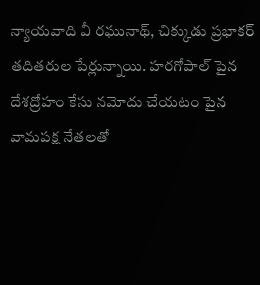న్యాయవాది వీ రఘునాథ్‌, చిక్కుడు ప్రభాకర్‌ తదితరుల పేర్లున్నాయి. హరగోపాల్ పైన దేశద్రోహం కేసు నమోదు చేయటం పైన వామపక్ష నేతలతో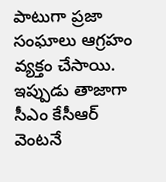పాటుగా ప్రజా సంఘాలు ఆగ్రహం వ్యక్తం చేసాయి. ఇప్పుడు తాజాగా సీఎం కేసీఆర్ వెంటనే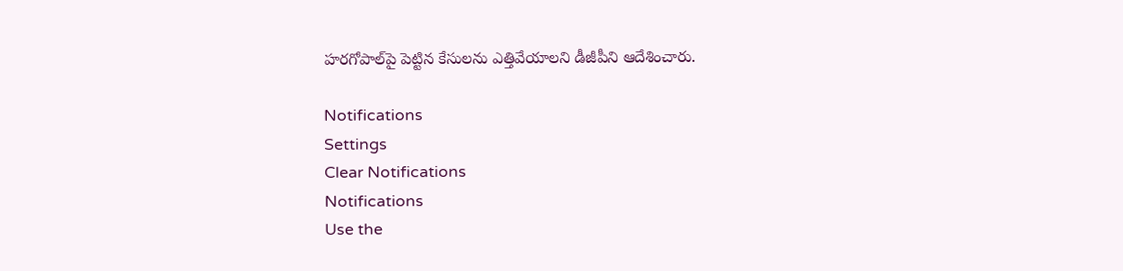హరగోపాల్‌పై పెట్టిన కేసులను ఎత్తివేయాలని డీజీపీని ఆదేశించారు.

Notifications
Settings
Clear Notifications
Notifications
Use the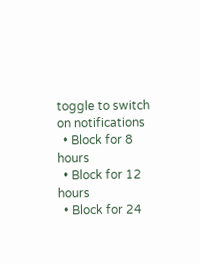toggle to switch on notifications
  • Block for 8 hours
  • Block for 12 hours
  • Block for 24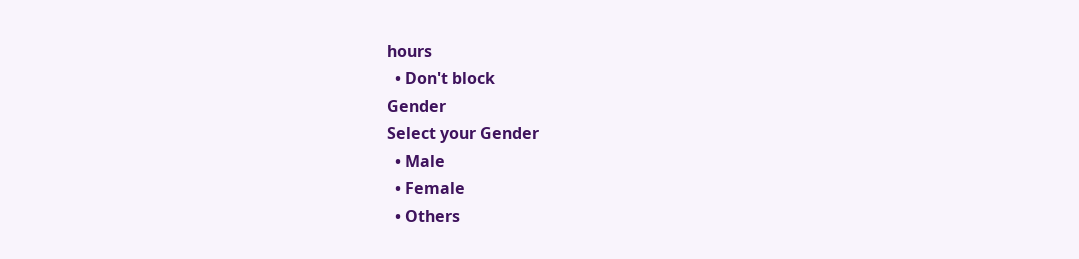hours
  • Don't block
Gender
Select your Gender
  • Male
  • Female
  • Others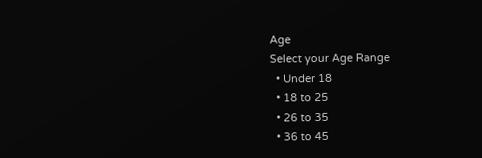Age
Select your Age Range
  • Under 18
  • 18 to 25
  • 26 to 35
  • 36 to 45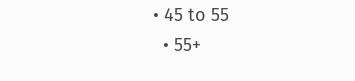• 45 to 55
  • 55+